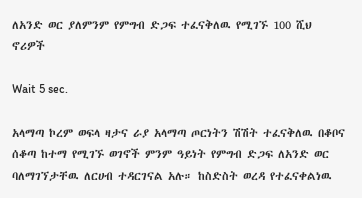ለአንድ ወር ያለምንም የምግብ ድጋፍ ተፈናቅለዉ የሚገኙ 100 ሺህ ኖሪዎች

Wait 5 sec.

አላማጣ ኮረም ወፍላ ዛታና ራያ አላማጣ ጦርነትን ሽሽት ተፈናቅለዉ በቆቦና ሰቆጣ ከተማ የሚገኙ ወገኖች ምንም ዓይነት የምግብ ድጋፍ ለአንድ ወር ባለማገኘታቸዉ ለርሀብ ተዳርገናል አሉ። ከስድስት ወረዳ የተፈናቀልነዉ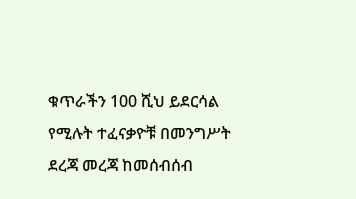ቁጥራችን 100 ሺህ ይደርሳል የሚሉት ተፈናቃዮቹ በመንግሥት ደረጃ መረጃ ከመሰብሰብ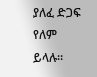ያለፈ ድጋፍ የለም ይላሉ።